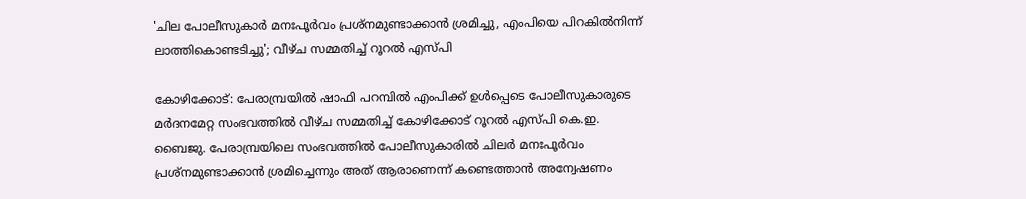'ചില പോലീസുകാർ മനഃപൂര്‍വം പ്രശ്‌നമുണ്ടാക്കാന്‍ ശ്രമിച്ചു, എംപിയെ പിറകിൽനിന്ന് ലാത്തികൊണ്ടടിച്ചു'; വീഴ്ച സമ്മതിച്ച് റൂറല്‍ എസ്പി

കോഴിക്കോട്: പേരാമ്പ്രയില്‍ ഷാഫി പറമ്പില്‍ എംപിക്ക് ഉള്‍പ്പെടെ പോലീസുകാരുടെ മര്‍ദനമേറ്റ സംഭവത്തില്‍ വീഴ്ച സമ്മതിച്ച് കോഴിക്കോട് റൂറല്‍ എസ്പി കെ.ഇ. ബൈജു. പേരാമ്പ്രയിലെ സംഭവത്തില്‍ പോലീസുകാരില്‍ ചിലര്‍ മനഃപൂര്‍വം പ്രശ്‌നമുണ്ടാക്കാന്‍ ശ്രമിച്ചെന്നും അത് ആരാണെന്ന് കണ്ടെത്താന്‍ അന്വേഷണം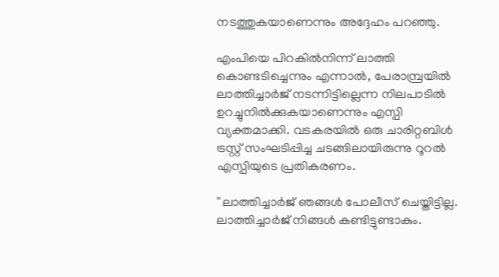നടത്തുകയാണെന്നും അദ്ദേഹം പറഞ്ഞു.

എംപിയെ പിറകില്‍നിന്ന് ലാത്തി കൊണ്ടടിച്ചെന്നും എന്നാല്‍, പേരാമ്പ്രയില്‍ ലാത്തിച്ചാര്‍ജ് നടന്നിട്ടില്ലെന്ന നിലപാടില്‍ ഉറച്ചുനില്‍ക്കുകയാണെന്നും എസ്പി വ്യക്തമാക്കി. വടകരയില്‍ ഒരു ചാരിറ്റബിള്‍ ട്രസ്റ്റ് സംഘടിപ്പിച്ച ചടങ്ങിലായിരുന്നു റൂറല്‍ എസ്പിയുടെ പ്രതികരണം.

''ലാത്തിച്ചാര്‍ജ് ഞങ്ങള്‍ പോലീസ് ചെയ്തിട്ടില്ല. ലാത്തിച്ചാര്‍ജ് നിങ്ങള്‍ കണ്ടിട്ടുണ്ടാകും.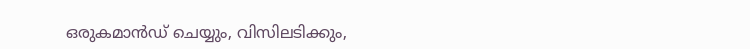ഒരുകമാന്‍ഡ് ചെയ്യും, വിസിലടിക്കും,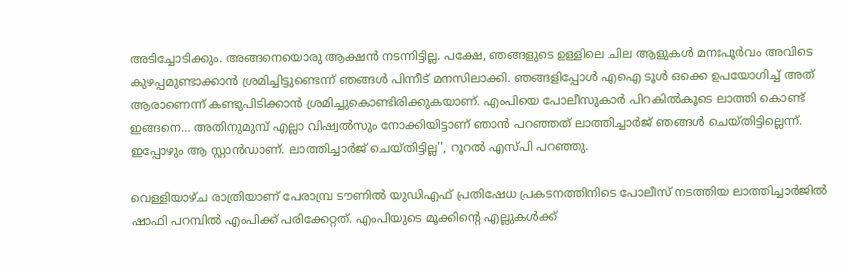അടിച്ചോടിക്കും. അങ്ങനെയൊരു ആക്ഷന്‍ നടന്നിട്ടില്ല. പക്ഷേ, ഞങ്ങളുടെ ഉള്ളിലെ ചില ആളുകള്‍ മനഃപൂര്‍വം അവിടെ കുഴപ്പമുണ്ടാക്കാന്‍ ശ്രമിച്ചിട്ടുണ്ടെന്ന് ഞങ്ങള്‍ പിന്നീട് മനസിലാക്കി. ഞങ്ങളിപ്പോള്‍ എഐ ടൂള്‍ ഒക്കെ ഉപയോഗിച്ച് അത് ആരാണെന്ന് കണ്ടുപിടിക്കാന്‍ ശ്രമിച്ചുകൊണ്ടിരിക്കുകയാണ്. എംപിയെ പോലീസുകാര്‍ പിറകില്‍കൂടെ ലാത്തി കൊണ്ട് ഇങ്ങനെ… അതിനുമുമ്പ് എല്ലാ വിഷ്വല്‍സും നോക്കിയിട്ടാണ് ഞാന്‍ പറഞ്ഞത് ലാത്തിച്ചാര്‍ജ് ഞങ്ങള്‍ ചെയ്തിട്ടില്ലെന്ന്. ഇപ്പോഴും ആ സ്റ്റാന്‍ഡാണ്. ലാത്തിച്ചാര്‍ജ് ചെയ്തിട്ടില്ല'', റൂറല്‍ എസ്പി പറഞ്ഞു.

വെള്ളിയാഴ്ച രാത്രിയാണ് പേരാമ്പ്ര ടൗണില്‍ യുഡിഎഫ് പ്രതിഷേധ പ്രകടനത്തിനിടെ പോലീസ് നടത്തിയ ലാത്തിച്ചാര്‍ജില്‍ ഷാഫി പറമ്പില്‍ എംപിക്ക് പരിക്കേറ്റത്. എംപിയുടെ മൂക്കിന്റെ എല്ലുകള്‍ക്ക്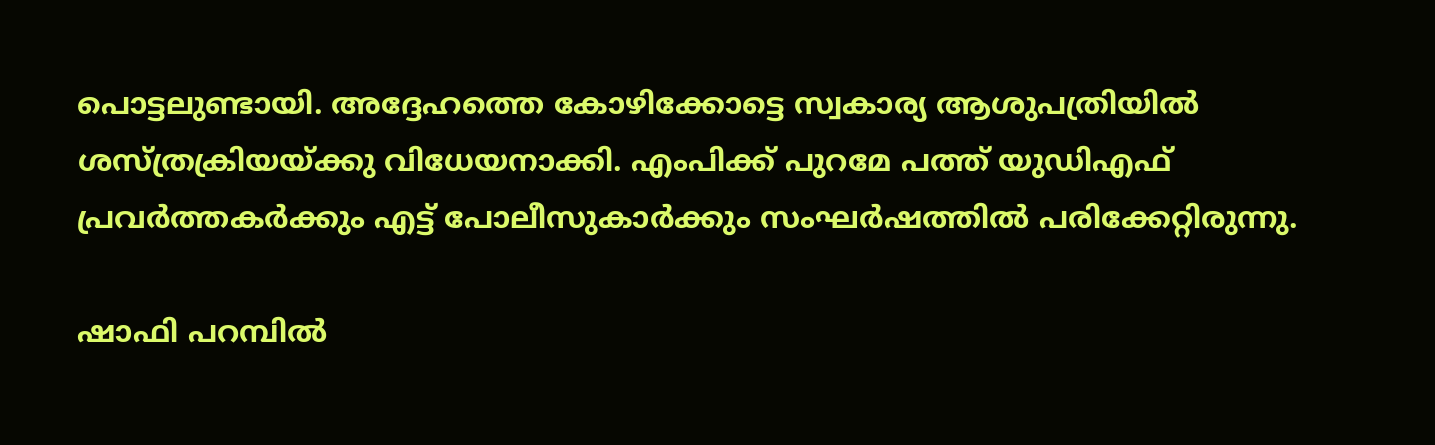പൊട്ടലുണ്ടായി. അദ്ദേഹത്തെ കോഴിക്കോട്ടെ സ്വകാര്യ ആശുപത്രിയില്‍ ശസ്ത്രക്രിയയ്ക്കു വിധേയനാക്കി. എംപിക്ക് പുറമേ പത്ത് യുഡിഎഫ് പ്രവര്‍ത്തകര്‍ക്കും എട്ട് പോലീസുകാര്‍ക്കും സംഘര്‍ഷത്തില്‍ പരിക്കേറ്റിരുന്നു.

ഷാഫി പറമ്പില്‍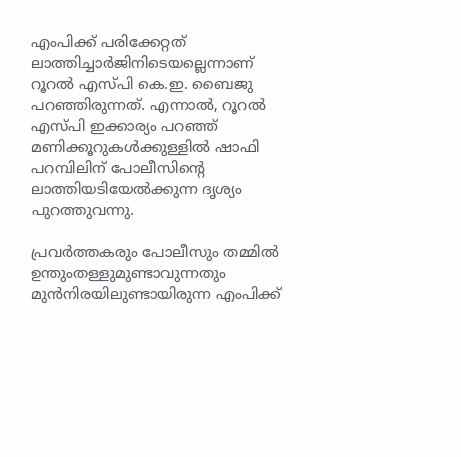എംപിക്ക് പരിക്കേറ്റത് ലാത്തിച്ചാര്‍ജിനിടെയല്ലെന്നാണ് റൂറല്‍ എസ്പി കെ.ഇ. ബൈജു പറഞ്ഞിരുന്നത്. എന്നാല്‍, റൂറല്‍ എസ്പി ഇക്കാര്യം പറഞ്ഞ് മണിക്കൂറുകള്‍ക്കുള്ളില്‍ ഷാഫി പറമ്പിലിന് പോലീസിന്റെ ലാത്തിയടിയേല്‍ക്കുന്ന ദൃശ്യം പുറത്തുവന്നു.

പ്രവര്‍ത്തകരും പോലീസും തമ്മില്‍ ഉന്തുംതള്ളുമുണ്ടാവുന്നതും മുന്‍നിരയിലുണ്ടായിരുന്ന എംപിക്ക്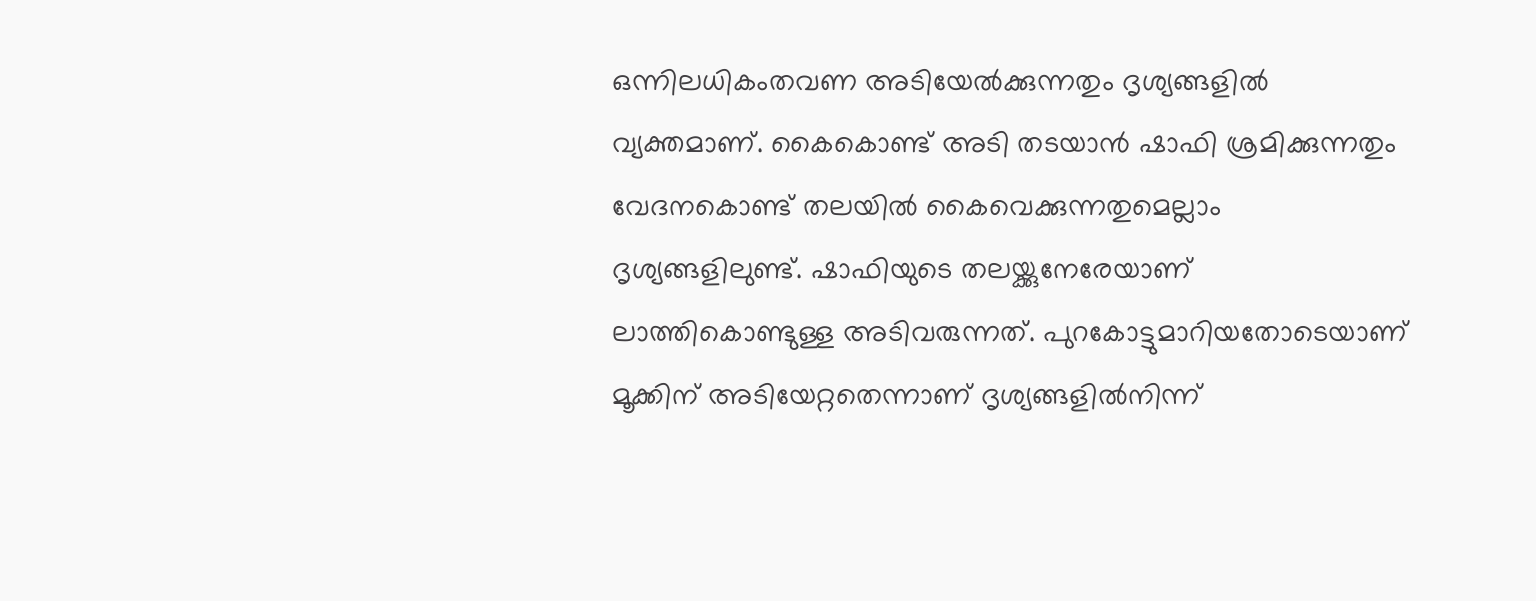ഒന്നിലധികംതവണ അടിയേല്‍ക്കുന്നതും ദൃശ്യങ്ങളില്‍ വ്യക്തമാണ്. കൈകൊണ്ട് അടി തടയാന്‍ ഷാഫി ശ്രമിക്കുന്നതും വേദനകൊണ്ട് തലയില്‍ കൈവെക്കുന്നതുമെല്ലാം ദൃശ്യങ്ങളിലുണ്ട്. ഷാഫിയുടെ തലയ്ക്കുനേരേയാണ് ലാത്തികൊണ്ടുള്ള അടിവരുന്നത്. പുറകോട്ടുമാറിയതോടെയാണ് മൂക്കിന് അടിയേറ്റതെന്നാണ് ദൃശ്യങ്ങളില്‍നിന്ന്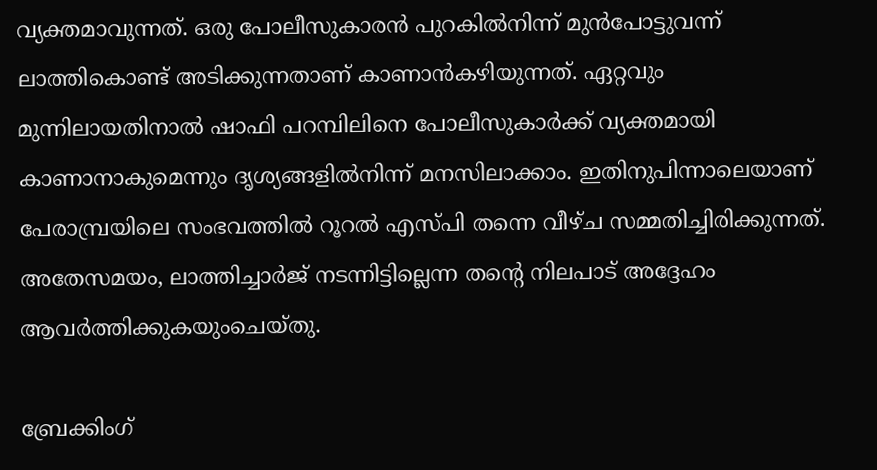വ്യക്തമാവുന്നത്. ഒരു പോലീസുകാരന്‍ പുറകില്‍നിന്ന് മുന്‍പോട്ടുവന്ന് ലാത്തികൊണ്ട് അടിക്കുന്നതാണ് കാണാന്‍കഴിയുന്നത്. ഏറ്റവും മുന്നിലായതിനാല്‍ ഷാഫി പറമ്പിലിനെ പോലീസുകാര്‍ക്ക് വ്യക്തമായി കാണാനാകുമെന്നും ദൃശ്യങ്ങളില്‍നിന്ന് മനസിലാക്കാം. ഇതിനുപിന്നാലെയാണ് പേരാമ്പ്രയിലെ സംഭവത്തില്‍ റൂറല്‍ എസ്പി തന്നെ വീഴ്ച സമ്മതിച്ചിരിക്കുന്നത്. അതേസമയം, ലാത്തിച്ചാര്‍ജ് നടന്നിട്ടില്ലെന്ന തന്റെ നിലപാട് അദ്ദേഹം ആവര്‍ത്തിക്കുകയുംചെയ്തു.

ബ്രേക്കിംഗ്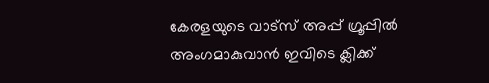കേരളയുടെ വാട്സ് അപ്പ് ഗ്രൂപ്പിൽ അംഗമാകുവാൻ ഇവിടെ ക്ലിക്ക്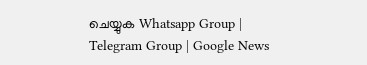ചെയ്യുക Whatsapp Group | Telegram Group | Google News